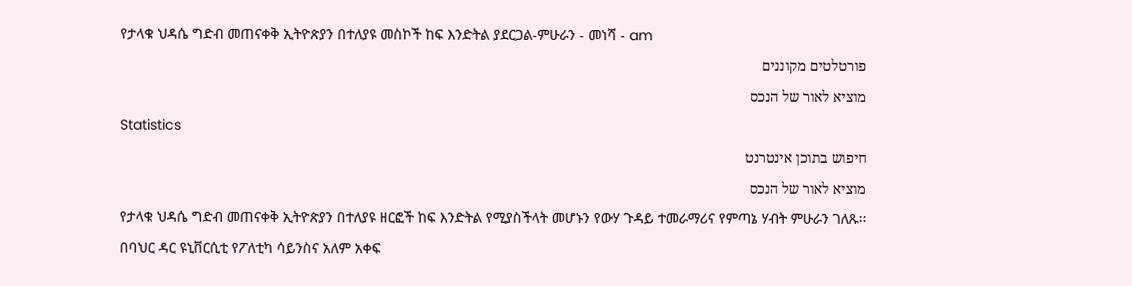የታላቁ ህዳሴ ግድብ መጠናቀቅ ኢትዮጵያን በተለያዩ መስኮች ከፍ እንድትል ያደርጋል-ምሁራን - መነሻ - am
פורטלטים מקוננים
מוציא לאור של הנכס
Statistics
חיפוש בתוכן אינטרנט
מוציא לאור של הנכס
የታላቁ ህዳሴ ግድብ መጠናቀቅ ኢትዮጵያን በተለያዩ ዘርፎች ከፍ እንድትል የሚያስችላት መሆኑን የውሃ ጉዳይ ተመራማሪና የምጣኔ ሃብት ምሁራን ገለጹ፡፡
በባህር ዳር ዩኒቨርሲቲ የፖለቲካ ሳይንስና አለም አቀፍ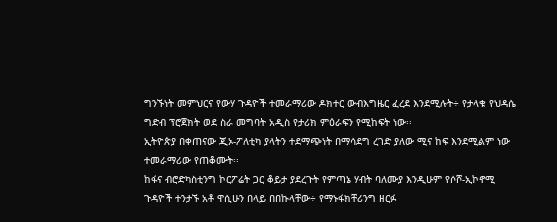ግንኙነት መምህርና የውሃ ጉዳዮች ተመራማሪው ዶክተር ውብእግዜር ፈረደ እንደሚሉት÷ የታላቁ የህዳሴ ግድብ ፕሮጀክት ወደ ስራ መግባት አዲስ የታሪክ ምዕራፍን የሚከፍት ነው፡፡
ኢትዮጵያ በቀጠናው ጂኦ-ፖለቲካ ያላትን ተደማጭነት በማሳደግ ረገድ ያለው ሚና ከፍ እንደሚልም ነው ተመራማሪው የጠቆሙት፡፡
ከፋና ብሮድካስቲንግ ኮርፖሬት ጋር ቆይታ ያደረጉት የምጣኔ ሃብት ባለሙያ እንዲሁም የሶሾ-ኢኮኖሚ ጉዳዮች ተንታኙ አቶ ዋሲሁን በላይ በበኩላቸው÷ የማኑፋክቸሪንግ ዘርፉ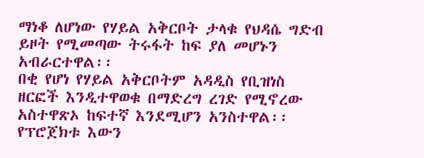ማነቆ ለሆነው የሃይል አቅርቦት ታላቁ የህዳሴ ግድብ ይዞት የሚመጣው ትሩፋት ከፍ ያለ መሆኑን አብራርተዋል፡፡
በቂ የሆነ የሃይል አቅርቦትም አዳዲስ የቢዝነስ ዘርፎች እንዲተዋወቁ በማድረግ ረገድ የሚኖረው አስተዋጽኦ ከፍተኛ እንደሚሆን አንስተዋል፡፡
የፕሮጀክቱ እውን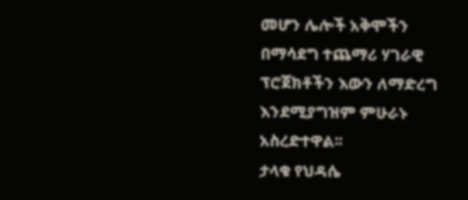መሆን ሌሎች አቅሞችን በማሳደግ ተጨማሪ ሃገራዊ ፕሮጀክቶችን እውን ለማድረግ እንደሚያግዝም ምሁራኑ አስረድተዋል፡፡
ታላቁ የህዳሴ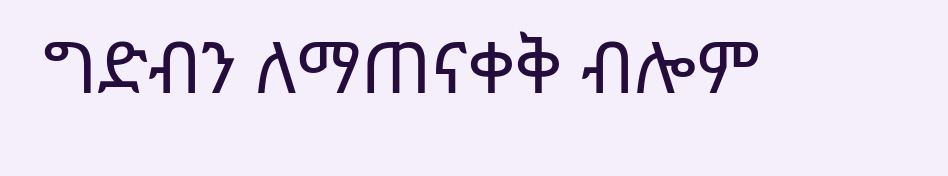ግድብን ለማጠናቀቅ ብሎም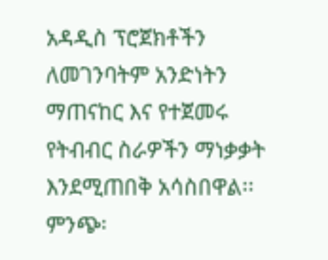አዳዲስ ፕሮጀክቶችን ለመገንባትም አንድነትን ማጠናከር እና የተጀመሩ የትብብር ስራዎችን ማነቃቃት እንደሚጠበቅ አሳስበዋል፡፡
ምንጭ፡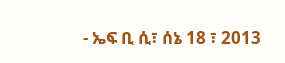- ኤፍ ቢ ሲ፣ ሰኔ 18 ፣ 2013